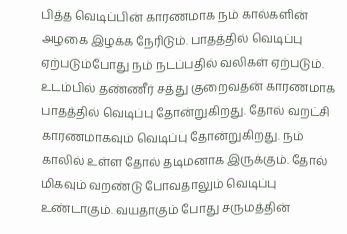பித்த வெடிப்பின் காரணமாக நம் கால்களின் அழகை இழக்க நேரிடும். பாதத்தில் வெடிப்பு ஏற்படும்போது நம் நடப்பதில் வலிகள் ஏற்படும். உடம்பில் தண்ணீர் சத்து குறைவதன் காரணமாக பாதத்தில் வெடிப்பு தோன்றுகிறது. தோல் வறட்சி காரணமாகவும் வெடிப்பு தோன்றுகிறது. நம் காலில் உள்ள தோல் தடிமனாக இருக்கும். தோல் மிகவும் வறண்டு போவதாலும் வெடிப்பு உண்டாகும். வயதாகும் போது சருமத்தின்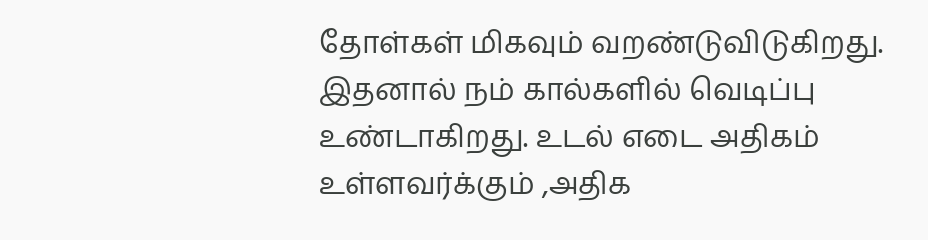தோள்கள் மிகவும் வறண்டுவிடுகிறது. இதனால் நம் கால்களில் வெடிப்பு உண்டாகிறது. உடல் எடை அதிகம் உள்ளவர்க்கும் ,அதிக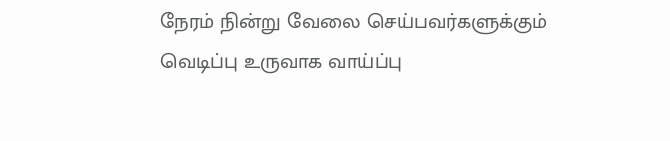நேரம் நின்று வேலை செய்பவர்களுக்கும் வெடிப்பு உருவாக வாய்ப்பு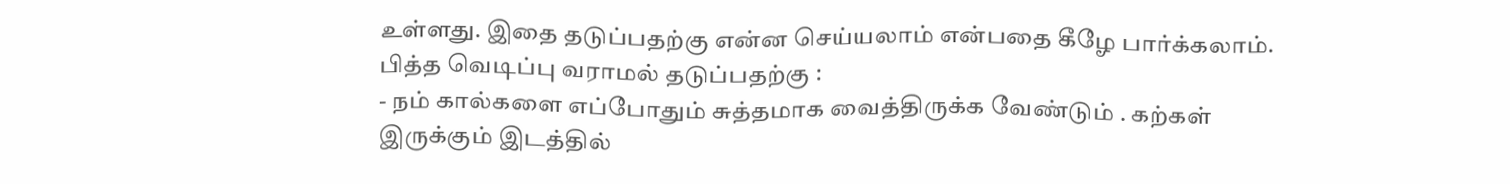உள்ளது. இதை தடுப்பதற்கு என்ன செய்யலாம் என்பதை கீழே பார்க்கலாம்.
பித்த வெடிப்பு வராமல் தடுப்பதற்கு :
- நம் கால்களை எப்போதும் சுத்தமாக வைத்திருக்க வேண்டும் . கற்கள் இருக்கும் இடத்தில்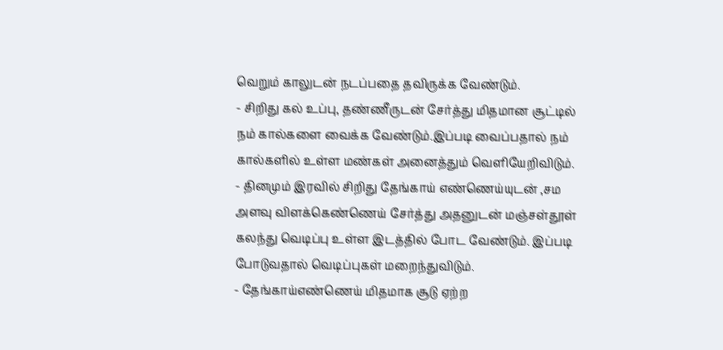வெறும் காலுடன் நடப்பதை தவிருக்க வேண்டும்.
- சிறிது கல் உப்பு, தண்ணீருடன் சேர்த்து மிதமான சூட்டில் நம் கால்களை வைக்க வேண்டும்.இப்படி வைப்பதால் நம் கால்களில் உள்ள மண்கள் அனைத்தும் வெளியேறிவிடும்.
- தினமும் இரவில் சிறிது தேங்காய் எண்ணெய்யுடன் ,சம அளவு விளக்கெண்ணெய் சேர்த்து அதனுடன் மஞ்சள்தூள் கலந்து வெடிப்பு உள்ள இடத்தில் போட வேண்டும். இப்படி போடுவதால் வெடிப்புகள் மறைந்துவிடும்.
- தேங்காய்எண்ணெய் மிதமாக சூடு ஏற்ற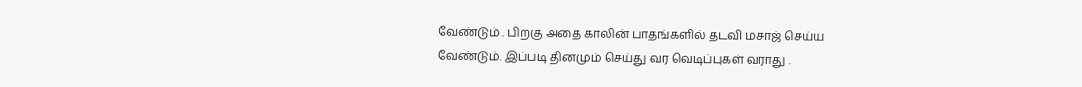வேண்டும் . பிறகு அதை காலின் பாதங்களில் தடவி மசாஜ் செய்ய வேண்டும். இப்படி தினமும் செய்து வர வெடிப்புகள் வராது .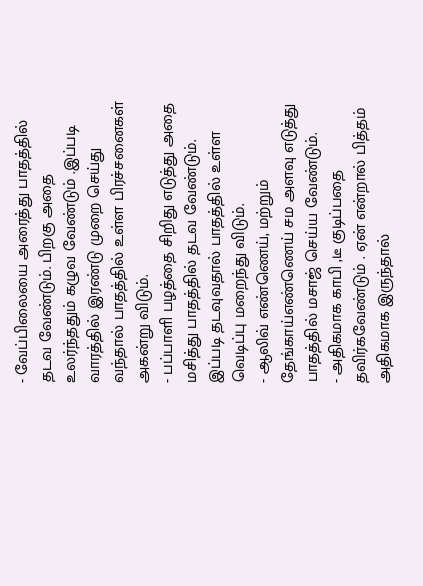- வேப்பிலையை அரைத்து பாதத்தில் தடவ வேண்டும். பிறகு அதை உலர்ந்ததும் கழுவ வேண்டும் .இப்படி வாரத்தில் இரண்டு முறை செய்து வந்தால் பாதத்தில் உள்ள பிரச்சனைகள் அகன்று விடும்.
- பப்பாளி பழத்தை சிறிது எடுத்து அதை மசித்து பாதத்தில் தடவ வேண்டும். இப்படி தடவுவதால் பாதத்தில் உள்ள வெடிப்பு மறைந்து விடும்.
- ஆலிவ் எண்ணெய், மற்றும் தேங்காய்எண்ணெய் சம அளவு எடுத்து பாதத்தில் மசாஜ் செய்ய வேண்டும்.
- அதிகமாக காபி ,டீ குடிப்பதை தவிர்கவேண்டும் . ஏன் என்றால் பித்தம் அதிகமாக இருந்தால்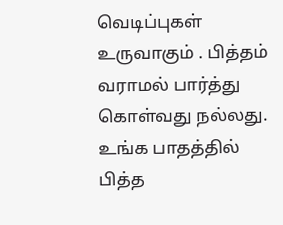வெடிப்புகள் உருவாகும் . பித்தம் வராமல் பார்த்து கொள்வது நல்லது. உங்க பாதத்தில் பித்த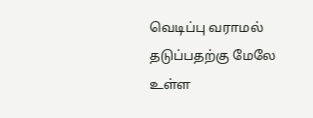வெடிப்பு வராமல் தடுப்பதற்கு மேலே உள்ள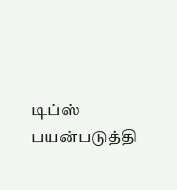டிப்ஸ் பயன்படுத்தி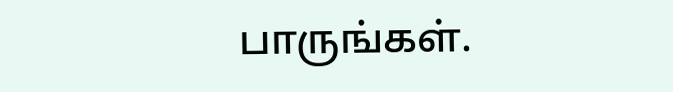பாருங்கள்.